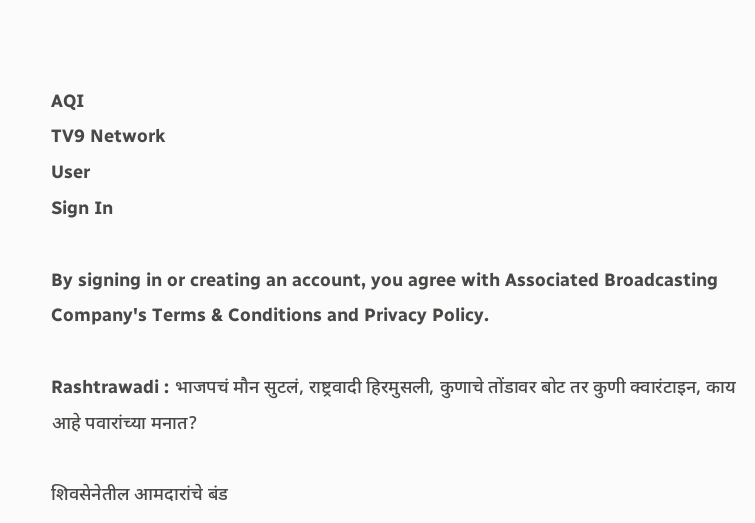AQI
TV9 Network
User
Sign In

By signing in or creating an account, you agree with Associated Broadcasting Company's Terms & Conditions and Privacy Policy.

Rashtrawadi : भाजपचं मौन सुटलं, राष्ट्रवादी हिरमुसली, कुणाचे तोंडावर बोट तर कुणी क्वारंटाइन, काय आहे पवारांच्या मनात?

शिवसेनेतील आमदारांचे बंड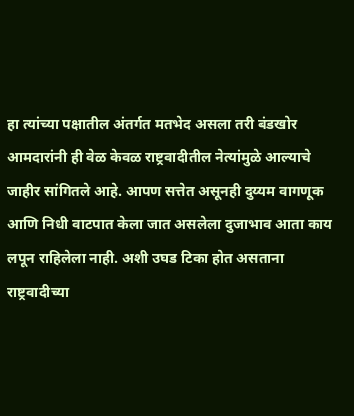हा त्यांच्या पक्षातील अंतर्गत मतभेद असला तरी बंडखोर आमदारांनी ही वेळ केवळ राष्ट्रवादीतील नेत्यांमुळे आल्याचे जाहीर सांगितले आहे. आपण सत्तेत असूनही दुय्यम वागणूक आणि निधी वाटपात केला जात असलेला दुजाभाव आता काय लपून राहिलेला नाही. अशी उघड टिका होत असताना राष्ट्रवादीच्या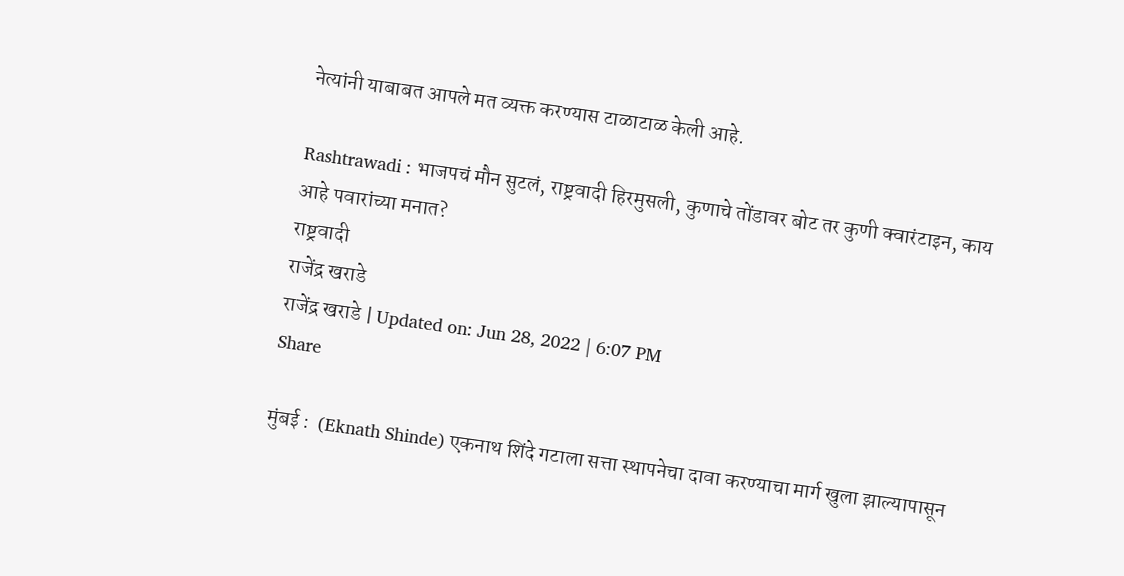नेत्यांनी याबाबत आपले मत व्यक्त करण्यास टाळाटाळ केली आहे.

Rashtrawadi : भाजपचं मौन सुटलं, राष्ट्रवादी हिरमुसली, कुणाचे तोंडावर बोट तर कुणी क्वारंटाइन, काय आहे पवारांच्या मनात?
राष्ट्रवादी
राजेंद्र खराडे
राजेंद्र खराडे | Updated on: Jun 28, 2022 | 6:07 PM
Share

मुंबई :  (Eknath Shinde) एकनाथ शिंदे गटाला सत्ता स्थापनेचा दावा करण्याचा मार्ग खुला झाल्यापासून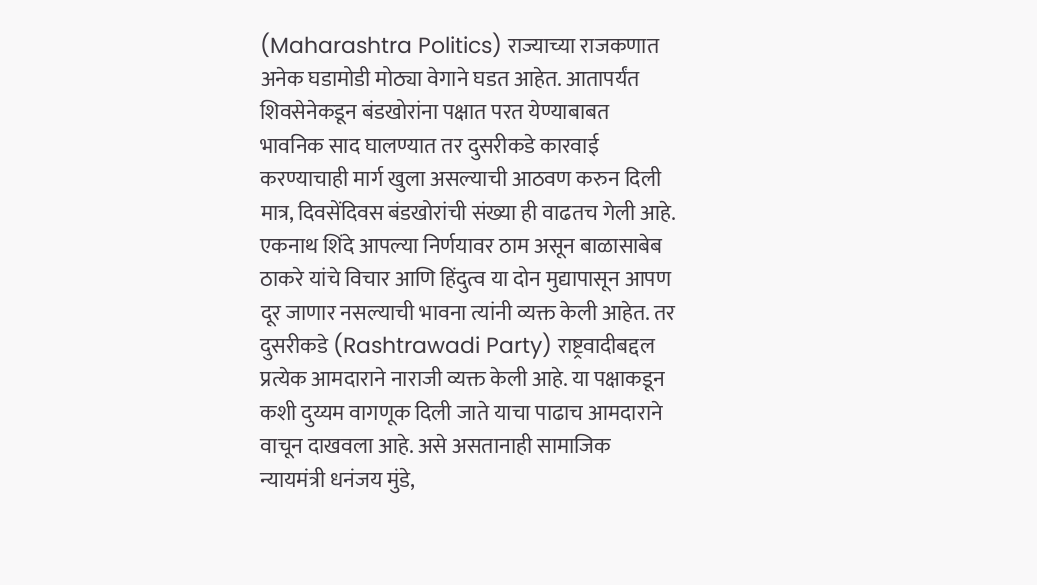(Maharashtra Politics) राज्याच्या राजकणात अनेक घडामोडी मोठ्या वेगाने घडत आहेत. आतापर्यंत शिवसेनेकडून बंडखोरांना पक्षात परत येण्याबाबत भावनिक साद घालण्यात तर दुसरीकडे कारवाई करण्याचाही मार्ग खुला असल्याची आठवण करुन दिली मात्र, दिवसेंदिवस बंडखोरांची संख्या ही वाढतच गेली आहे. एकनाथ शिंदे आपल्या निर्णयावर ठाम असून बाळासाबेब ठाकरे यांचे विचार आणि हिंदुत्व या दोन मुद्यापासून आपण दूर जाणार नसल्याची भावना त्यांनी व्यक्त केली आहेत. तर दुसरीकडे (Rashtrawadi Party) राष्ट्रवादीबद्दल प्रत्येक आमदाराने नाराजी व्यक्त केली आहे. या पक्षाकडून कशी दुय्यम वागणूक दिली जाते याचा पाढाच आमदाराने वाचून दाखवला आहे. असे असतानाही सामाजिक न्यायमंत्री धनंजय मुंडे,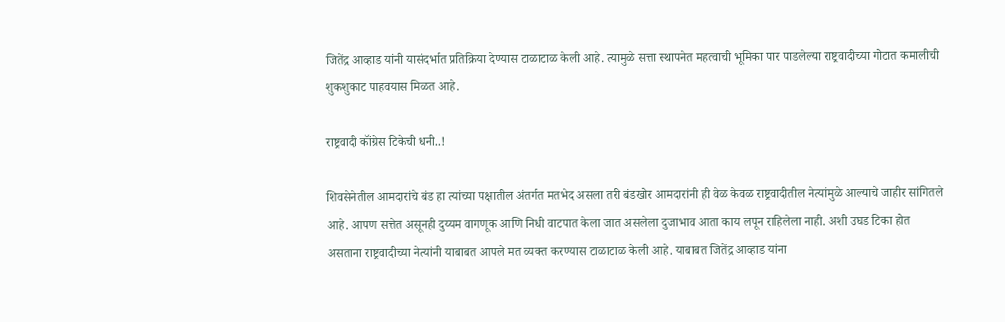जितेंद्र आव्हाड यांनी यासंदर्भात प्रतिक्रिया देण्यास टाळाटाळ केली आहे. त्यामुळे सत्ता स्थापनेत महत्वाची भूमिका पार पाडलेल्या राष्ट्रवादीच्या गोटात कमालीची शुकशुकाट पाहवयास मिळत आहे.

राष्ट्रवादी कॉंग्रेस टिकेची धनी..!

शिवसेनेतील आमदारांचे बंड हा त्यांच्या पक्षातील अंतर्गत मतभेद असला तरी बंडखोर आमदारांनी ही वेळ केवळ राष्ट्रवादीतील नेत्यांमुळे आल्याचे जाहीर सांगितले आहे. आपण सत्तेत असूनही दुय्यम वागणूक आणि निधी वाटपात केला जात असलेला दुजाभाव आता काय लपून राहिलेला नाही. अशी उघड टिका होत असताना राष्ट्रवादीच्या नेत्यांनी याबाबत आपले मत व्यक्त करण्यास टाळाटाळ केली आहे. याबाबत जितेंद्र आव्हाड यांना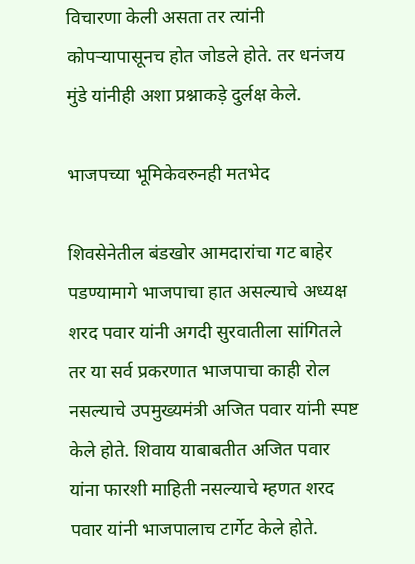विचारणा केली असता तर त्यांनी कोपऱ्यापासूनच होत जोडले होते. तर धनंजय मुंडे यांनीही अशा प्रश्नाकड़े दुर्लक्ष केले.

भाजपच्या भूमिकेवरुनही मतभेद

शिवसेनेतील बंडखोर आमदारांचा गट बाहेर पडण्यामागे भाजपाचा हात असल्याचे अध्यक्ष शरद पवार यांनी अगदी सुरवातीला सांगितले तर या सर्व प्रकरणात भाजपाचा काही रोल नसल्याचे उपमुख्यमंत्री अजित पवार यांनी स्पष्ट केले होते. शिवाय याबाबतीत अजित पवार यांना फारशी माहिती नसल्याचे म्हणत शरद पवार यांनी भाजपालाच टार्गेट केले होते.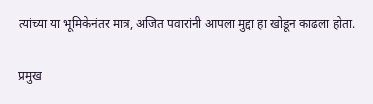त्यांच्या या भूमिकेनंतर मात्र, अजित पवारांनी आपला मुद्दा हा खोडून काढला होता.

प्रमुख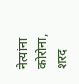नेत्यांना कोरोना, शरद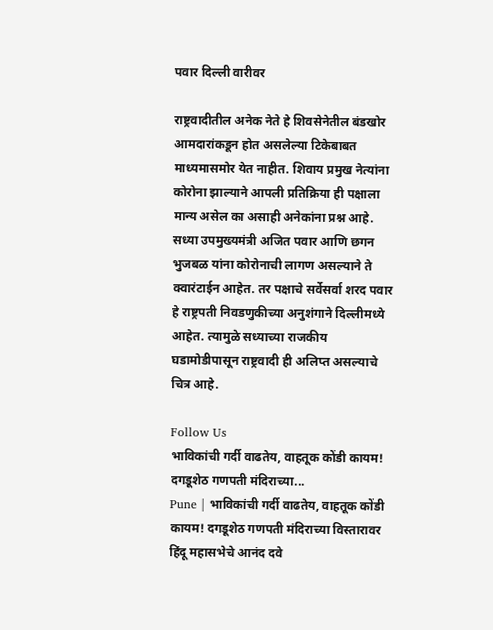पवार दिल्ली वारीवर

राष्ट्रवादीतील अनेक नेते हे शिवसेनेतील बंडखोर आमदारांकडून होत असलेल्या टिकेबाबत माध्यमासमोर येत नाहीत. शिवाय प्रमुख नेत्यांना कोरोना झाल्याने आपली प्रतिक्रिया ही पक्षाला मान्य असेल का असाही अनेकांना प्रश्न आहे. सध्या उपमुख्यमंत्री अजित पवार आणि छगन भुजबळ यांना कोरोनाची लागण असल्याने ते क्वारंटाईन आहेत. तर पक्षाचे सर्वेसर्वा शरद पवार हे राष्ट्रपती निवडणुकीच्या अनुशंगाने दिल्लीमध्ये आहेत. त्यामुळे सध्याच्या राजकीय घडामोडीपासून राष्ट्रवादी ही अलिप्त असल्याचे चित्र आहे.

Follow Us
भाविकांची गर्दी वाढतेय, वाहतूक कोंडी कायम! दगडूशेठ गणपती मंदिराच्या...
Pune | भाविकांची गर्दी वाढतेय, वाहतूक कोंडी कायम! दगडूशेठ गणपती मंदिराच्या विस्तारावर हिंदू महासभेचे आनंद दवे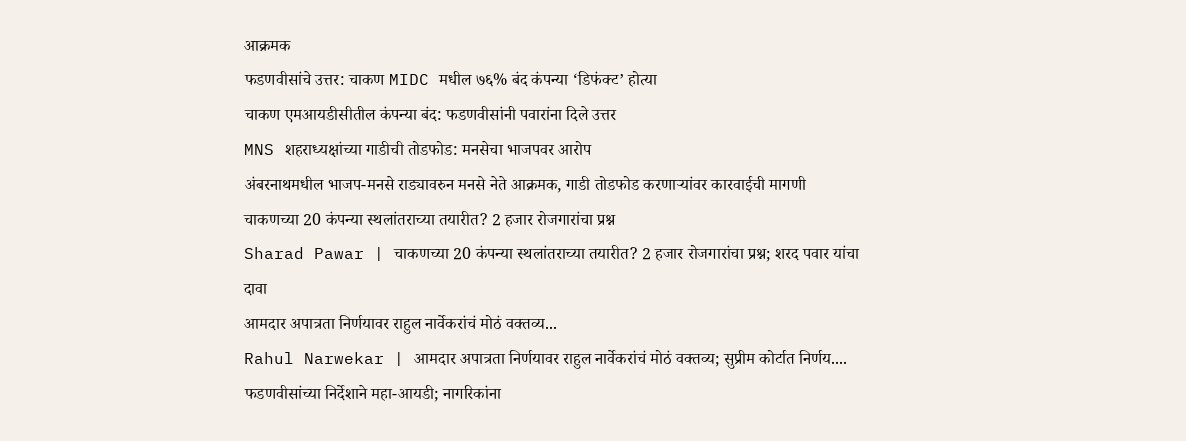आक्रमक
फडणवीसांचे उत्तर: चाकण MIDC मधील ७६% बंद कंपन्या ‘डिफंक्ट’ होत्या
चाकण एमआयडीसीतील कंपन्या बंद: फडणवीसांनी पवारांना दिले उत्तर
MNS शहराध्यक्षांच्या गाडीची तोडफोड: मनसेचा भाजपवर आरोप
अंबरनाथमधील भाजप-मनसे राड्यावरुन मनसे नेते आक्रमक, गाडी तोडफोड करणाऱ्यांवर कारवाईची मागणी
चाकणच्या 20 कंपन्या स्थलांतराच्या तयारीत? 2 हजार रोजगारांचा प्रश्न
Sharad Pawar | चाकणच्या 20 कंपन्या स्थलांतराच्या तयारीत? 2 हजार रोजगारांचा प्रश्न; शरद पवार यांचा दावा
आमदार अपात्रता निर्णयावर राहुल नार्वेकरांचं मोठं वक्तव्य...
Rahul Narwekar | आमदार अपात्रता निर्णयावर राहुल नार्वेकरांचं मोठं वक्तव्य; सुप्रीम कोर्टात निर्णय....
फडणवीसांच्या निर्देशाने महा-आयडी; नागरिकांना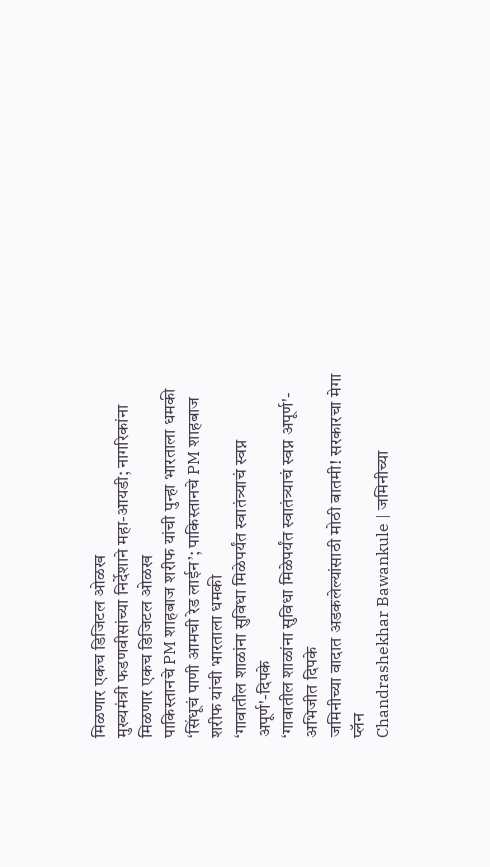मिळणार एकच डिजिटल ओळख
मुख्यमंत्री फडणवीसांच्या निर्देशाने महा-आयडी; नागरिकांना मिळणार एकच डिजिटल ओळख
पाकिस्तानचे PM शाहबाज शरीफ यांची पुन्हा भारताला धमकी
‘सिंधूचं पाणी आमची रेड लाईन’; पाकिस्तानचे PM शाहबाज शरीफ यांची भारताला धमकी
‘गावातील शाळांना सुविधा मिळेपर्यंत स्वातंत्र्याचं स्वप्न अपूर्ण'-दिपके
‘गावातील शाळांना सुविधा मिळेपर्यंत स्वातंत्र्याचं स्वप्न अपूर्ण'- अभिजीत दिपके
जमिनीच्या वादात अडकलेल्यांसाठी मोठी बातमी! सरकारचा मेगा प्लॅन
Chandrashekhar Bawankule | जमिनीच्या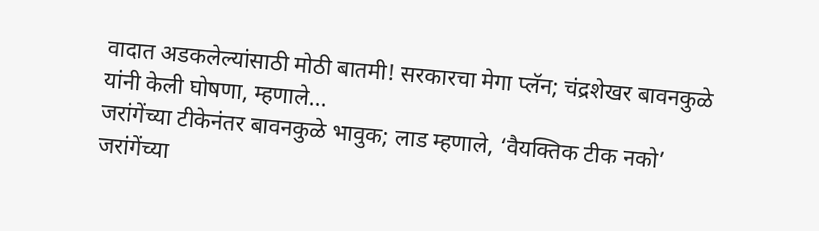वादात अडकलेल्यांसाठी मोठी बातमी! सरकारचा मेगा प्लॅन; चंद्रशेखर बावनकुळे यांनी केली घोषणा, म्हणाले...
जरांगेंच्या टीकेनंतर बावनकुळे भावुक; लाड म्हणाले, ‘वैयक्तिक टीक नको’
जरांगेंच्या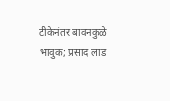टीकेनंतर बावनकुळे भावुक; प्रसाद लाड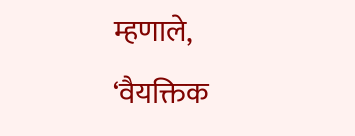म्हणाले, ‘वैयक्तिक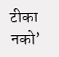टीका नको’